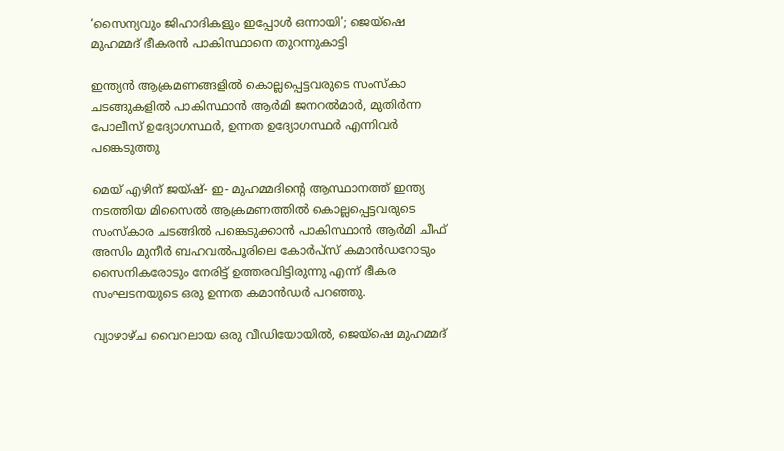‘സൈന്യവും ജിഹാദികളും ഇപ്പോൾ ഒന്നായി’; ജെയ്‌ഷെ മുഹമ്മദ് ഭീകരൻ പാകിസ്ഥാനെ തുറന്നുകാട്ടി

ഇന്ത്യൻ ആക്രമണങ്ങളിൽ കൊല്ലപ്പെട്ടവരുടെ സംസ്‌കാ ചടങ്ങുകളിൽ പാകിസ്ഥാൻ ആർമി ജനറൽമാർ, മുതിർന്ന പോലീസ് ഉദ്യോഗസ്ഥർ, ഉന്നത ഉദ്യോഗസ്ഥർ എന്നിവർ പങ്കെടുത്തു

മെയ് എഴിന് ജയ്ഷ്- ഇ- മുഹമ്മദിൻ്റെ ആസ്ഥാനത്ത് ഇന്ത്യ നടത്തിയ മിസൈൽ ആക്രമണത്തിൽ കൊല്ലപ്പെട്ടവരുടെ സംസ്‌കാര ചടങ്ങിൽ പങ്കെടുക്കാൻ പാകിസ്ഥാൻ ആർമി ചീഫ് അസിം മുനീർ ബഹവൽപൂരിലെ കോർപ്‌സ് കമാൻഡറോടും സൈനികരോടും നേരിട്ട് ഉത്തരവിട്ടിരുന്നു എന്ന് ഭീകര സംഘടനയുടെ ഒരു ഉന്നത കമാൻഡർ പറഞ്ഞു.

വ്യാഴാഴ്‌ച വൈറലായ ഒരു വീഡിയോയിൽ, ജെയ്‌ഷെ മുഹമ്മദ്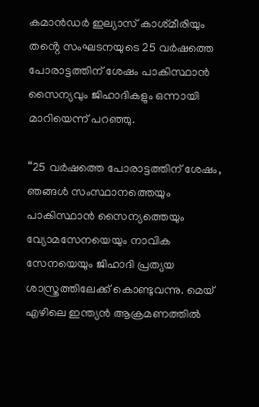കമാൻഡർ ഇല്യാസ് കാശ്‌മീരിയും തൻ്റെ സംഘടനയുടെ 25 വർഷത്തെ പോരാട്ടത്തിന് ശേഷം പാകിസ്ഥാൻ സൈന്യവും ജിഹാദികളും ഒന്നായി മാറിയെന്ന് പറഞ്ഞു.

“25 വർഷത്തെ പോരാട്ടത്തിന് ശേഷം, ഞങ്ങൾ സംസ്ഥാനത്തെയും പാകിസ്ഥാൻ സൈന്യത്തെയും വ്യോമസേനയെയും നാവിക സേനയെയും ജിഹാദി പ്രത്യയ ശാസ്ത്രത്തിലേക്ക് കൊണ്ടുവന്നു. മെയ് എഴിലെ ഇന്ത്യൻ ആക്രമണത്തിൽ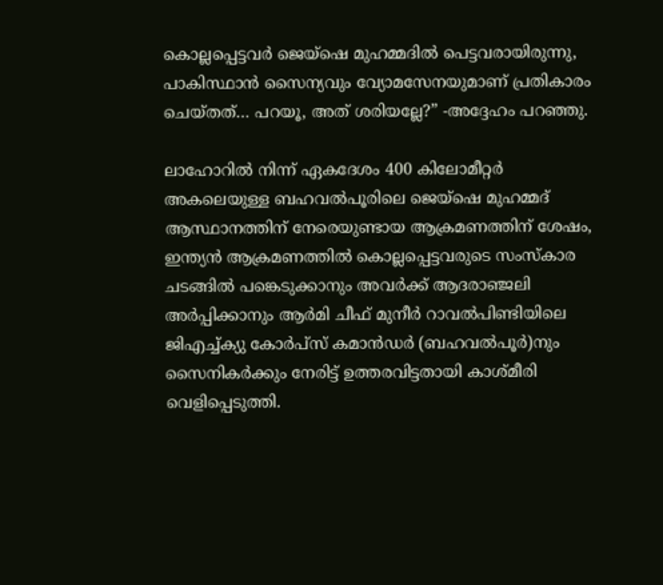കൊല്ലപ്പെട്ടവർ ജെയ്‌ഷെ മുഹമ്മദിൽ പെട്ടവരായിരുന്നു, പാകിസ്ഥാൻ സൈന്യവും വ്യോമസേനയുമാണ് പ്രതികാരം ചെയ്‌തത്… പറയൂ, അത് ശരിയല്ലേ?” -അദ്ദേഹം പറഞ്ഞു.

ലാഹോറിൽ നിന്ന് ഏകദേശം 400 കിലോമീറ്റർ അകലെയുള്ള ബഹവൽപൂരിലെ ജെയ്‌ഷെ മുഹമ്മദ് ആസ്ഥാനത്തിന് നേരെയുണ്ടായ ആക്രമണത്തിന് ശേഷം, ഇന്ത്യൻ ആക്രമണത്തിൽ കൊല്ലപ്പെട്ടവരുടെ സംസ്‌കാര ചടങ്ങിൽ പങ്കെടുക്കാനും അവർക്ക് ആദരാഞ്ജലി അർപ്പിക്കാനും ആർമി ചീഫ് മുനീർ റാവൽപിണ്ടിയിലെ ജിഎച്ച്ക്യു കോർപ്‌സ് കമാൻഡർ (ബഹവൽപൂർ)നും സൈനികർക്കും നേരിട്ട് ഉത്തരവിട്ടതായി കാശ്‌മീരി വെളിപ്പെടുത്തി.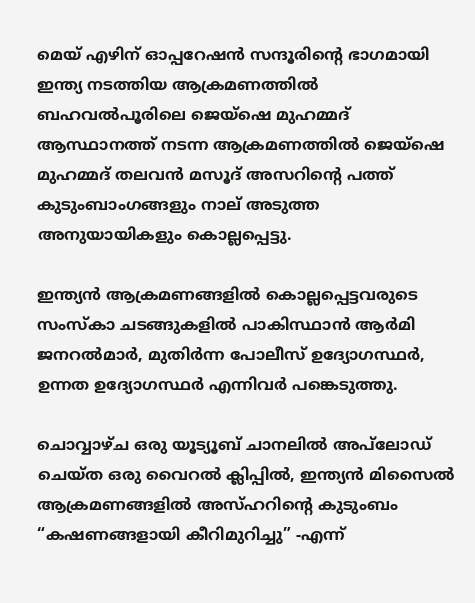മെയ് എഴിന് ഓപ്പറേഷൻ സന്ദൂരിൻ്റെ ഭാഗമായി ഇന്ത്യ നടത്തിയ ആക്രമണത്തിൽ ബഹവൽപൂരിലെ ജെയ്‌ഷെ മുഹമ്മദ് ആസ്ഥാനത്ത് നടന്ന ആക്രമണത്തിൽ ജെയ്‌ഷെ മുഹമ്മദ് തലവൻ മസൂദ് അസറിൻ്റെ പത്ത് കുടുംബാംഗങ്ങളും നാല് അടുത്ത അനുയായികളും കൊല്ലപ്പെട്ടു.

ഇന്ത്യൻ ആക്രമണങ്ങളിൽ കൊല്ലപ്പെട്ടവരുടെ സംസ്‌കാ ചടങ്ങുകളിൽ പാകിസ്ഥാൻ ആർമി ജനറൽമാർ, മുതിർന്ന പോലീസ് ഉദ്യോഗസ്ഥർ, ഉന്നത ഉദ്യോഗസ്ഥർ എന്നിവർ പങ്കെടുത്തു.

ചൊവ്വാഴ്‌ച ഒരു യൂട്യൂബ് ചാനലിൽ അപ്‌ലോഡ് ചെയ്‌ത ഒരു വൈറൽ ക്ലിപ്പിൽ, ഇന്ത്യൻ മിസൈൽ ആക്രമണങ്ങളിൽ അസ്ഹറിൻ്റെ കുടുംബം “കഷണങ്ങളായി കീറിമുറിച്ചു” -എന്ന്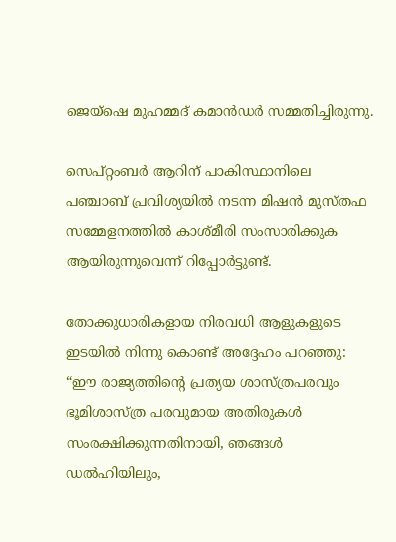ജെയ്‌ഷെ മുഹമ്മദ് കമാൻഡർ സമ്മതിച്ചിരുന്നു.

സെപ്റ്റംബർ ആറിന് പാകിസ്ഥാനിലെ പഞ്ചാബ് പ്രവിശ്യയിൽ നടന്ന മിഷൻ മുസ്‌തഫ സമ്മേളനത്തിൽ കാശ്‌മീരി സംസാരിക്കുക ആയിരുന്നുവെന്ന് റിപ്പോർട്ടുണ്ട്.

തോക്കുധാരികളായ നിരവധി ആളുകളുടെ ഇടയിൽ നിന്നു കൊണ്ട് അദ്ദേഹം പറഞ്ഞു: “ഈ രാജ്യത്തിൻ്റെ പ്രത്യയ ശാസ്ത്രപരവും ഭൂമിശാസ്ത്ര പരവുമായ അതിരുകൾ സംരക്ഷിക്കുന്നതിനായി, ഞങ്ങൾ ഡൽഹിയിലും,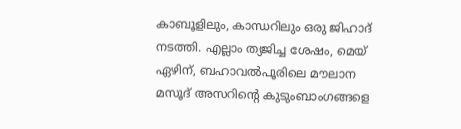കാബൂളിലും, കാന്ധറിലും ഒരു ജിഹാദ് നടത്തി. എല്ലാം ത്യജിച്ച ശേഷം, മെയ് ഏഴിന്, ബഹാവൽപൂരിലെ മൗലാന മസൂദ് അസറിൻ്റെ കുടുംബാംഗങ്ങളെ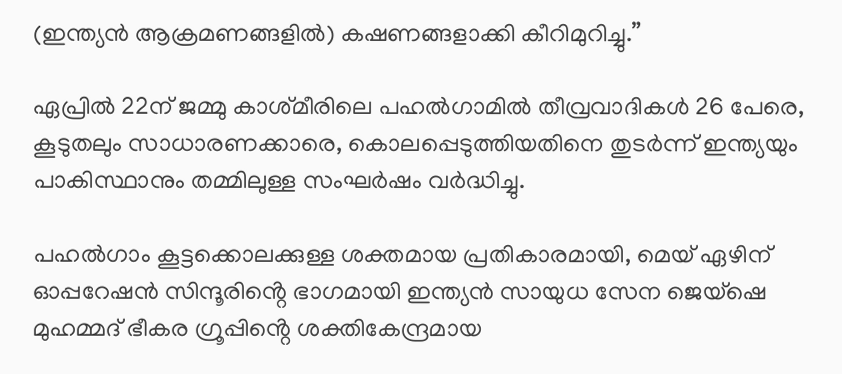(ഇന്ത്യൻ ആക്രമണങ്ങളിൽ) കഷണങ്ങളാക്കി കീറിമുറിച്ചു.”

ഏപ്രിൽ 22ന് ജമ്മു കാശ്‌മീരിലെ പഹൽഗാമിൽ തീവ്രവാദികൾ 26 പേരെ, കൂടുതലും സാധാരണക്കാരെ, കൊലപ്പെടുത്തിയതിനെ തുടർന്ന് ഇന്ത്യയും പാകിസ്ഥാനും തമ്മിലുള്ള സംഘർഷം വർദ്ധിച്ചു.

പഹൽഗാം കൂട്ടക്കൊലക്കുള്ള ശക്തമായ പ്രതികാരമായി, മെയ് ഏഴിന് ഓപ്പറേഷൻ സിന്ദൂരിൻ്റെ ഭാഗമായി ഇന്ത്യൻ സായുധ സേന ജെയ്‌ഷെ മുഹമ്മദ് ഭീകര ഗ്രൂപ്പിൻ്റെ ശക്തികേന്ദ്രമായ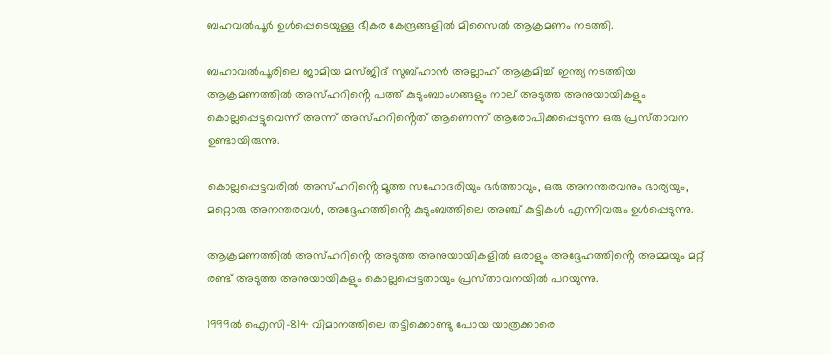ബഹവൽപൂർ ഉൾപ്പെടെയുള്ള ഭീകര കേന്ദ്രങ്ങളിൽ മിസൈൽ ആക്രമണം നടത്തി.

ബഹാവൽപൂരിലെ ജാമിയ മസ്‌ജിദ് സുബ്ഹാൻ അല്ലാഹ് ആക്രമിച്ച് ഇന്ത്യ നടത്തിയ ആക്രമണത്തിൽ അസ്ഹറിൻ്റെ പത്ത്‌ കുടുംബാംഗങ്ങളും നാല് അടുത്ത അനുയായികളും കൊല്ലപ്പെട്ടുവെന്ന് അന്ന് അസ്ഹറിൻ്റെത് ആണെന്ന് ആരോപിക്കപ്പെടുന്ന ഒരു പ്രസ്‌താവന ഉണ്ടായിരുന്നു.

കൊല്ലപ്പെട്ടവരിൽ അസ്ഹറിൻ്റെ മൂത്ത സഹോദരിയും ഭർത്താവും, ഒരു അനന്തരവനും ഭാര്യയും, മറ്റൊരു അനന്തരവൾ, അദ്ദേഹത്തിൻ്റെ കുടുംബത്തിലെ അഞ്ച് കുട്ടികൾ എന്നിവരും ഉൾപ്പെടുന്നു.

ആക്രമണത്തിൽ അസ്ഹറിൻ്റെ അടുത്ത അനുയായികളിൽ ഒരാളും അദ്ദേഹത്തിൻ്റെ അമ്മയും മറ്റ് രണ്ട് അടുത്ത അനുയായികളും കൊല്ലപ്പെട്ടതായും പ്രസ്‌താവനയിൽ പറയുന്നു.

1999ൽ ഐസി-814 വിമാനത്തിലെ തട്ടിക്കൊണ്ടു പോയ യാത്രക്കാരെ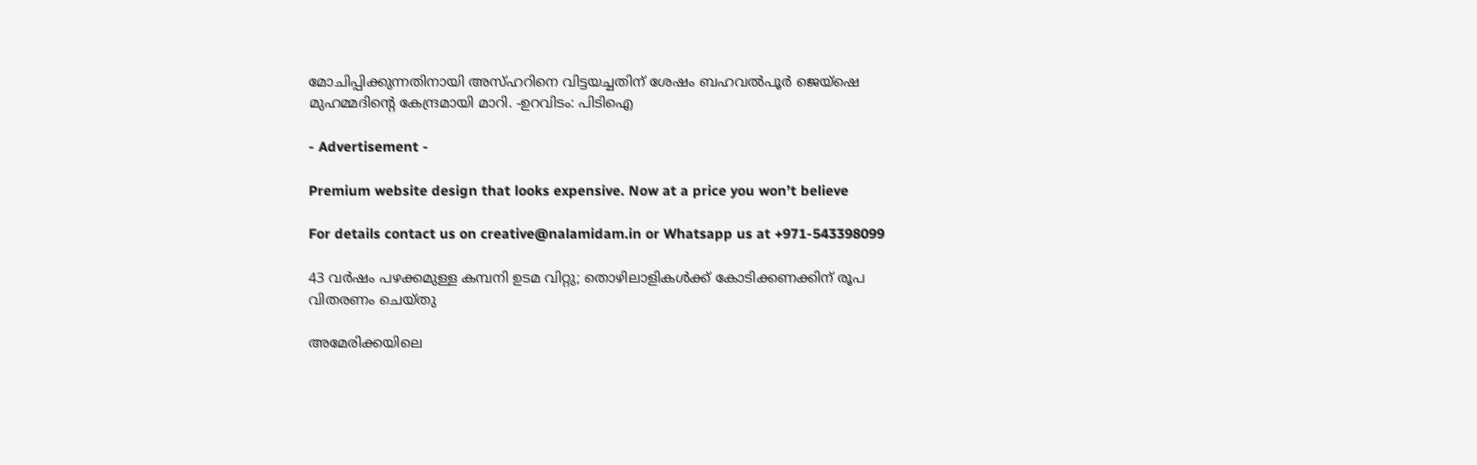മോചിപ്പിക്കുന്നതിനായി അസ്ഹറിനെ വിട്ടയച്ചതിന് ശേഷം ബഹവൽപൂർ ജെയ്‌ഷെ മുഹമ്മദിൻ്റെ കേന്ദ്രമായി മാറി. -ഉറവിടം: പിടിഐ

- Advertisement -

Premium website design that looks expensive. Now at a price you won’t believe

For details contact us on creative@nalamidam.in or Whatsapp us at +971-543398099

43 വർഷം പഴക്കമുള്ള കമ്പനി ഉടമ വിറ്റു; തൊഴിലാളികൾക്ക് കോടിക്കണക്കിന് രൂപ വിതരണം ചെയ്തു

അമേരിക്കയിലെ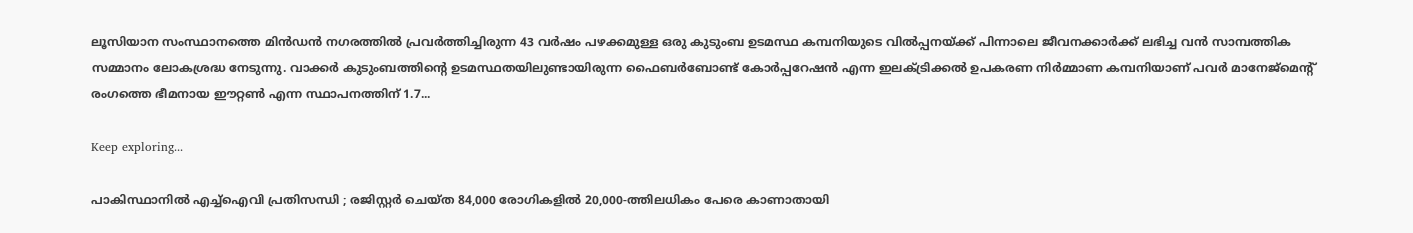ലൂസിയാന സംസ്ഥാനത്തെ മിൻഡൻ നഗരത്തിൽ പ്രവർത്തിച്ചിരുന്ന 43 വർഷം പഴക്കമുള്ള ഒരു കുടുംബ ഉടമസ്ഥ കമ്പനിയുടെ വിൽപ്പനയ്ക്ക് പിന്നാലെ ജീവനക്കാർക്ക് ലഭിച്ച വൻ സാമ്പത്തിക സമ്മാനം ലോകശ്രദ്ധ നേടുന്നു. വാക്കർ കുടുംബത്തിന്റെ ഉടമസ്ഥതയിലുണ്ടായിരുന്ന ഫൈബർബോണ്ട് കോർപ്പറേഷൻ എന്ന ഇലക്ട്രിക്കൽ ഉപകരണ നിർമ്മാണ കമ്പനിയാണ് പവർ മാനേജ്‌മെന്റ് രംഗത്തെ ഭീമനായ ഈറ്റൺ എന്ന സ്ഥാപനത്തിന് 1.7...

Keep exploring...

പാകിസ്ഥാനിൽ എച്ച്ഐവി പ്രതിസന്ധി ; രജിസ്റ്റർ ചെയ്ത 84,000 രോഗികളിൽ 20,000-ത്തിലധികം പേരെ കാണാതായി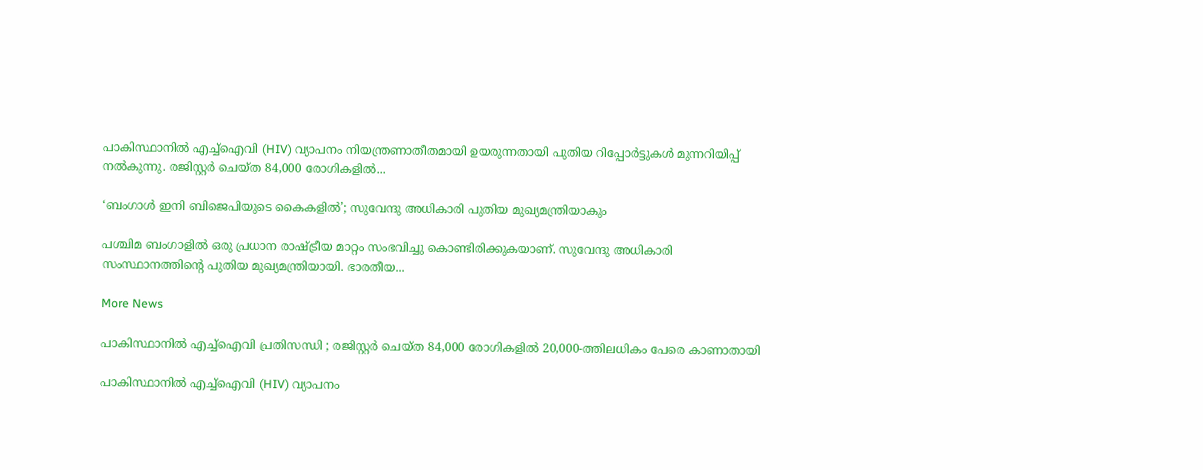പാകിസ്ഥാനിൽ എച്ച്ഐവി (HIV) വ്യാപനം നിയന്ത്രണാതീതമായി ഉയരുന്നതായി പുതിയ റിപ്പോർട്ടുകൾ മുന്നറിയിപ്പ് നൽകുന്നു. രജിസ്റ്റർ ചെയ്ത 84,000 രോഗികളിൽ...

‘ബംഗാൾ ഇനി ബിജെപിയുടെ കൈകളിൽ’; സുവേന്ദു അധികാരി പുതിയ മുഖ്യമന്ത്രിയാകും

പശ്ചിമ ബംഗാളിൽ ഒരു പ്രധാന രാഷ്ട്രീയ മാറ്റം സംഭവിച്ചു കൊണ്ടിരിക്കുകയാണ്. സുവേന്ദു അധികാരി സംസ്ഥാനത്തിൻ്റെ പുതിയ മുഖ്യമന്ത്രിയായി. ഭാരതീയ...

More News

പാകിസ്ഥാനിൽ എച്ച്ഐവി പ്രതിസന്ധി ; രജിസ്റ്റർ ചെയ്ത 84,000 രോഗികളിൽ 20,000-ത്തിലധികം പേരെ കാണാതായി

പാകിസ്ഥാനിൽ എച്ച്ഐവി (HIV) വ്യാപനം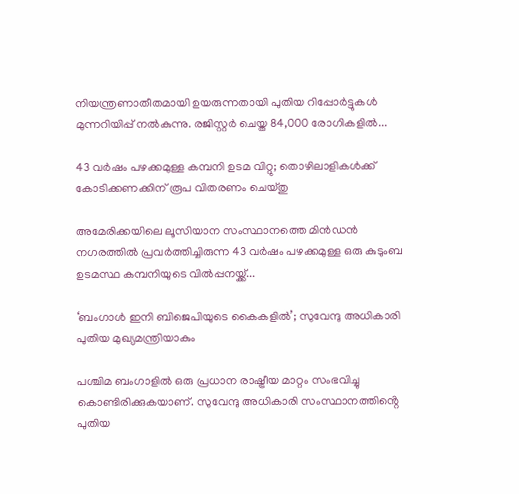നിയന്ത്രണാതീതമായി ഉയരുന്നതായി പുതിയ റിപ്പോർട്ടുകൾ മുന്നറിയിപ്പ് നൽകുന്നു. രജിസ്റ്റർ ചെയ്ത 84,000 രോഗികളിൽ...

43 വർഷം പഴക്കമുള്ള കമ്പനി ഉടമ വിറ്റു; തൊഴിലാളികൾക്ക് കോടിക്കണക്കിന് രൂപ വിതരണം ചെയ്തു

അമേരിക്കയിലെ ലൂസിയാന സംസ്ഥാനത്തെ മിൻഡൻ നഗരത്തിൽ പ്രവർത്തിച്ചിരുന്ന 43 വർഷം പഴക്കമുള്ള ഒരു കുടുംബ ഉടമസ്ഥ കമ്പനിയുടെ വിൽപ്പനയ്ക്ക്...

‘ബംഗാൾ ഇനി ബിജെപിയുടെ കൈകളിൽ’; സുവേന്ദു അധികാരി പുതിയ മുഖ്യമന്ത്രിയാകും

പശ്ചിമ ബംഗാളിൽ ഒരു പ്രധാന രാഷ്ട്രീയ മാറ്റം സംഭവിച്ചു കൊണ്ടിരിക്കുകയാണ്. സുവേന്ദു അധികാരി സംസ്ഥാനത്തിൻ്റെ പുതിയ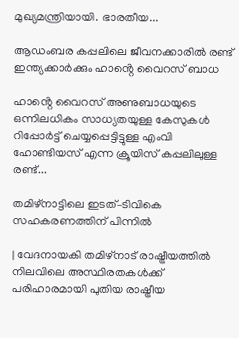മുഖ്യമന്ത്രിയായി. ഭാരതീയ...

ആഡംബര കപ്പലിലെ ജീവനക്കാരിൽ രണ്ട് ഇന്ത്യക്കാർക്കും ഹാൻ്റെ വൈറസ് ബാധ

ഹാൻ്റെ വൈറസ് അണുബാധയുടെ ഒന്നിലധികം സാധ്യതയുള്ള കേസുകൾ റിപ്പോർട്ട് ചെയ്യപ്പെട്ടിട്ടുള്ള എംവി ഹോണ്ടിയസ് എന്ന ക്രൂയിസ് കപ്പലിലുള്ള രണ്ട്...

തമിഴ്‌നാട്ടിലെ ഇടത്–ടിവികെ സഹകരണത്തിന് പിന്നിൽ

| വേദനായകി തമിഴ്നാട് രാഷ്ട്രീയത്തിൽ നിലവിലെ അസ്ഥിരതകൾക്ക് പരിഹാരമായി പുതിയ രാഷ്ട്രീയ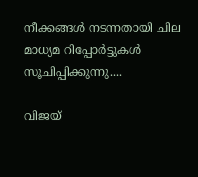നീക്കങ്ങൾ നടന്നതായി ചില മാധ്യമ റിപ്പോർട്ടുകൾ സൂചിപ്പിക്കുന്നു....

വിജയ്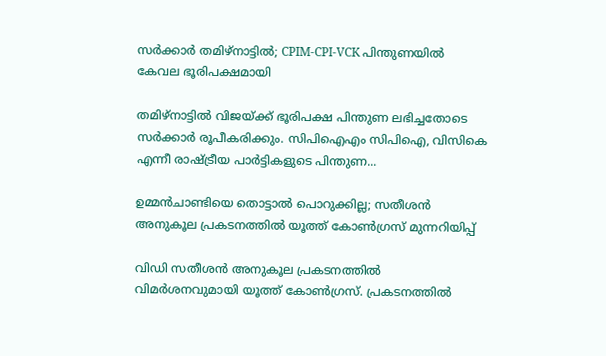സര്‍ക്കാര്‍ തമിഴ്‌നാട്ടില്‍; CPIM-CPI-VCK പിന്തുണയിൽ കേവല ഭൂരിപക്ഷമായി

തമിഴ്‌നാട്ടില്‍ വിജയ്ക്ക് ഭൂരിപക്ഷ പിന്തുണ ലഭിച്ചതോടെ സര്‍ക്കാര്‍ രൂപീകരിക്കും. സിപിഐഎം സിപിഐ, വിസികെ എന്നീ രാഷ്ട്രീയ പാര്‍ട്ടികളുടെ പിന്തുണ...

ഉമ്മൻചാണ്ടിയെ തൊട്ടാൽ പൊറുക്കില്ല; സതീശൻ അനുകൂല പ്രകടനത്തിൽ യൂത്ത് കോൺഗ്രസ് മുന്നറിയിപ്പ്

വിഡി സതീശൻ അനുകൂല പ്രകടനത്തിൽ വിമർശനവുമായി യൂത്ത് കോൺഗ്രസ്. പ്രകടനത്തിൽ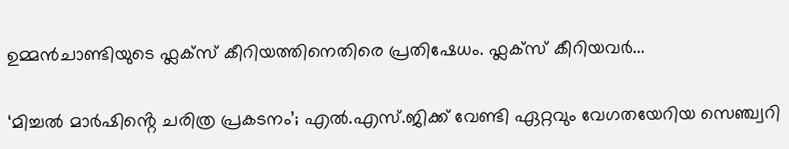ഉമ്മൻചാണ്ടിയുടെ ഫ്ലക്‌സ് കീറിയത്തിനെതിരെ പ്രതിഷേധം. ഫ്ലക്‌സ് കീറിയവർ...

‘മിച്ചൽ മാർഷിൻ്റെ ചരിത്ര പ്രകടനം’; എൽ.എസ്.ജിക്ക് വേണ്ടി ഏറ്റവും വേഗതയേറിയ സെഞ്ച്വറി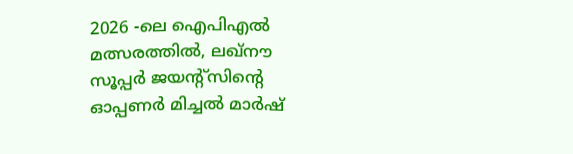2026 -ലെ ഐപിഎൽ മത്സരത്തിൽ, ലഖ്‌നൗ സൂപ്പർ ജയന്റ്‌സിൻ്റെ ഓപ്പണർ മിച്ചൽ മാർഷ്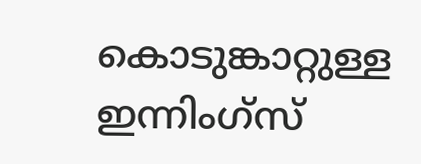കൊടുങ്കാറ്റുള്ള ഇന്നിംഗ്‌സ്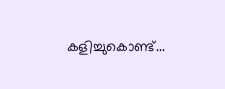കളിച്ചുകൊണ്ട്...